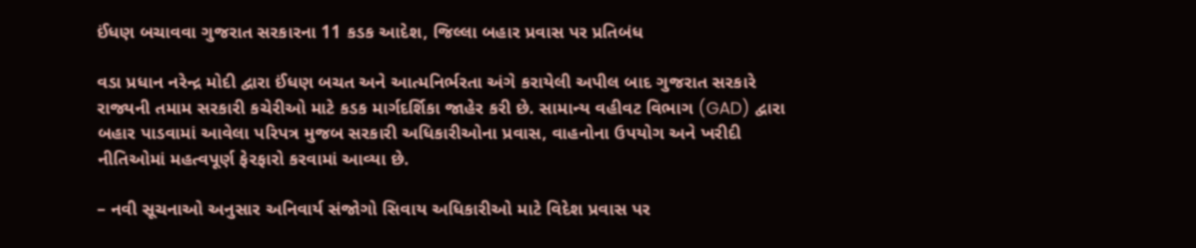ઈંધણ બચાવવા ગુજરાત સરકારના 11 કડક આદેશ, જિલ્લા બહાર પ્રવાસ પર પ્રતિબંધ

વડા પ્રધાન નરેન્દ્ર મોદી દ્વારા ઈંધણ બચત અને આત્મનિર્ભરતા અંગે કરાયેલી અપીલ બાદ ગુજરાત સરકારે રાજ્યની તમામ સરકારી કચેરીઓ માટે કડક માર્ગદર્શિકા જાહેર કરી છે. સામાન્ય વહીવટ વિભાગ (GAD) દ્વારા બહાર પાડવામાં આવેલા પરિપત્ર મુજબ સરકારી અધિકારીઓના પ્રવાસ, વાહનોના ઉપયોગ અને ખરીદી નીતિઓમાં મહત્વપૂર્ણ ફેરફારો કરવામાં આવ્યા છે.

– નવી સૂચનાઓ અનુસાર અનિવાર્ય સંજોગો સિવાય અધિકારીઓ માટે વિદેશ પ્રવાસ પર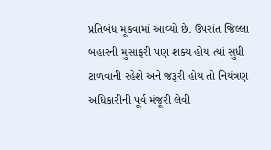પ્રતિબંધ મૂકવામાં આવ્યો છે. ઉપરાંત જિલ્લા બહારની મુસાફરી પણ શક્ય હોય ત્યાં સુધી ટાળવાની રહેશે અને જરૂરી હોય તો નિયંત્રણ અધિકારીની પૂર્વ મંજૂરી લેવી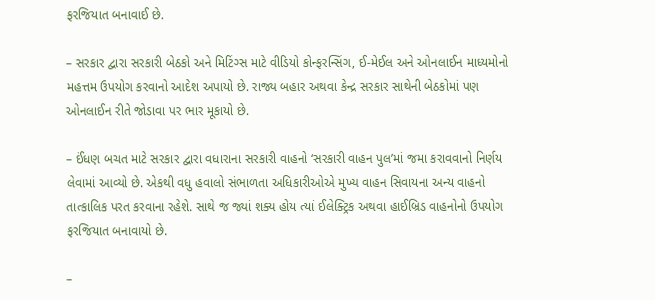ફરજિયાત બનાવાઈ છે.

– સરકાર દ્વારા સરકારી બેઠકો અને મિટિંગ્સ માટે વીડિયો કોન્ફરન્સિંગ, ઈ-મેઈલ અને ઓનલાઈન માધ્યમોનો મહત્તમ ઉપયોગ કરવાનો આદેશ અપાયો છે. રાજ્ય બહાર અથવા કેન્દ્ર સરકાર સાથેની બેઠકોમાં પણ ઓનલાઈન રીતે જોડાવા પર ભાર મૂકાયો છે.

– ઈંધણ બચત માટે સરકાર દ્વારા વધારાના સરકારી વાહનો ‘સરકારી વાહન પુલ’માં જમા કરાવવાનો નિર્ણય લેવામાં આવ્યો છે. એકથી વધુ હવાલો સંભાળતા અધિકારીઓએ મુખ્ય વાહન સિવાયના અન્ય વાહનો તાત્કાલિક પરત કરવાના રહેશે. સાથે જ જ્યાં શક્ય હોય ત્યાં ઈલેક્ટ્રિક અથવા હાઈબ્રિડ વાહનોનો ઉપયોગ ફરજિયાત બનાવાયો છે.

–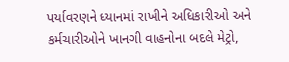પર્યાવરણને ધ્યાનમાં રાખીને અધિકારીઓ અને કર્મચારીઓને ખાનગી વાહનોના બદલે મેટ્રો,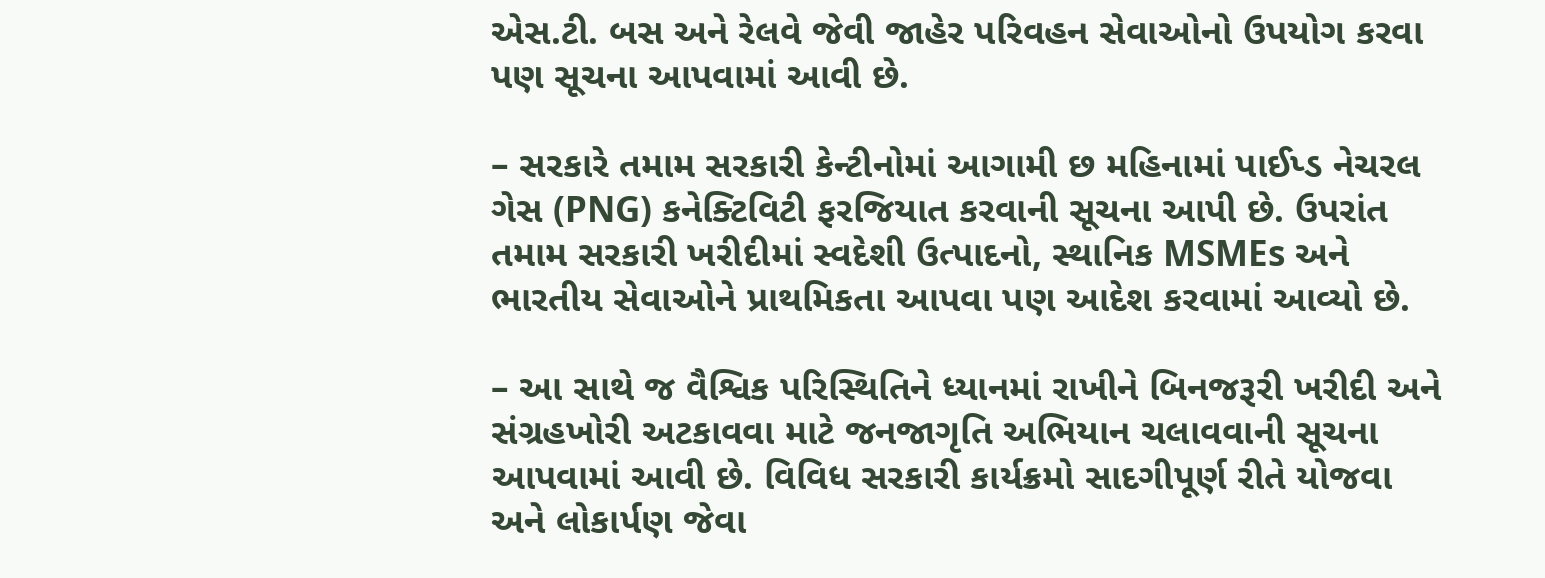એસ.ટી. બસ અને રેલવે જેવી જાહેર પરિવહન સેવાઓનો ઉપયોગ કરવા પણ સૂચના આપવામાં આવી છે.

– સરકારે તમામ સરકારી કેન્ટીનોમાં આગામી છ મહિનામાં પાઈપ્ડ નેચરલ ગેસ (PNG) કનેક્ટિવિટી ફરજિયાત કરવાની સૂચના આપી છે. ઉપરાંત તમામ સરકારી ખરીદીમાં સ્વદેશી ઉત્પાદનો, સ્થાનિક MSMEs અને ભારતીય સેવાઓને પ્રાથમિકતા આપવા પણ આદેશ કરવામાં આવ્યો છે.

– આ સાથે જ વૈશ્વિક પરિસ્થિતિને ધ્યાનમાં રાખીને બિનજરૂરી ખરીદી અને સંગ્રહખોરી અટકાવવા માટે જનજાગૃતિ અભિયાન ચલાવવાની સૂચના આપવામાં આવી છે. વિવિધ સરકારી કાર્યક્રમો સાદગીપૂર્ણ રીતે યોજવા અને લોકાર્પણ જેવા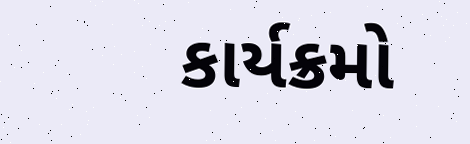કાર્યક્રમો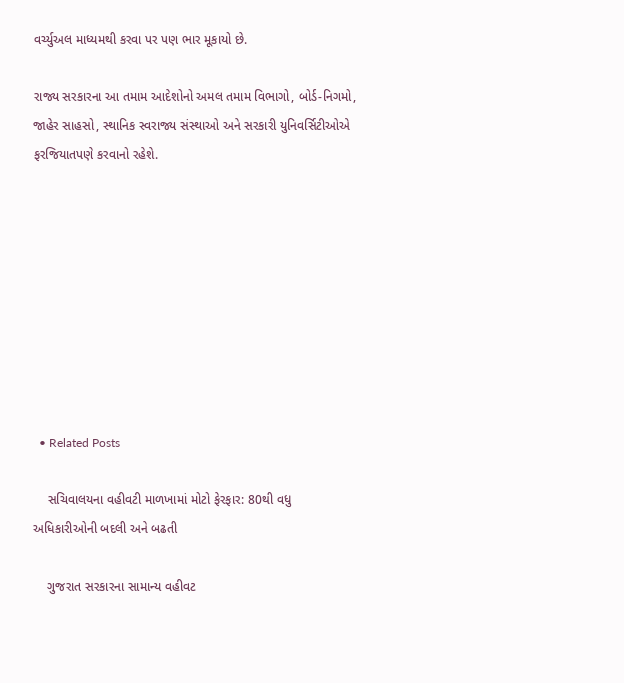વર્ચ્યુઅલ માધ્યમથી કરવા પર પણ ભાર મૂકાયો છે.

રાજ્ય સરકારના આ તમામ આદેશોનો અમલ તમામ વિભાગો, બોર્ડ-નિગમો, જાહેર સાહસો, સ્થાનિક સ્વરાજ્ય સંસ્થાઓ અને સરકારી યુનિવર્સિટીઓએ ફરજિયાતપણે કરવાનો રહેશે.









  • Related Posts

    સચિવાલયના વહીવટી માળખામાં મોટો ફેરફાર: 80થી વધુ અધિકારીઓની બદલી અને બઢતી

    ગુજરાત સરકારના સામાન્ય વહીવટ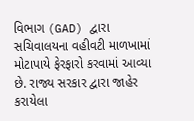વિભાગ (GAD) દ્વારા સચિવાલયના વહીવટી માળખામાં મોટાપાયે ફેરફારો કરવામાં આવ્યા છે. રાજ્ય સરકાર દ્વારા જાહેર કરાયેલા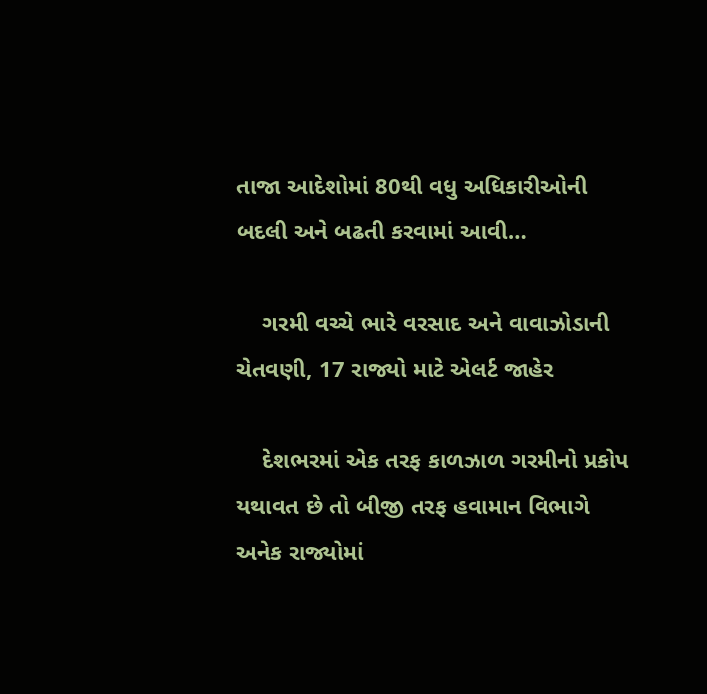તાજા આદેશોમાં 80થી વધુ અધિકારીઓની બદલી અને બઢતી કરવામાં આવી…

    ગરમી વચ્ચે ભારે વરસાદ અને વાવાઝોડાની ચેતવણી, 17 રાજ્યો માટે એલર્ટ જાહેર

    દેશભરમાં એક તરફ કાળઝાળ ગરમીનો પ્રકોપ યથાવત છે તો બીજી તરફ હવામાન વિભાગે અનેક રાજ્યોમાં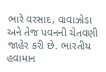ભારે વરસાદ, વાવાઝોડા અને તેજ પવનની ચેતવણી જાહેર કરી છે. ભારતીય હવામાન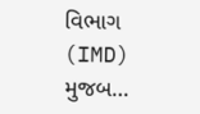વિભાગ (IMD) મુજબ…